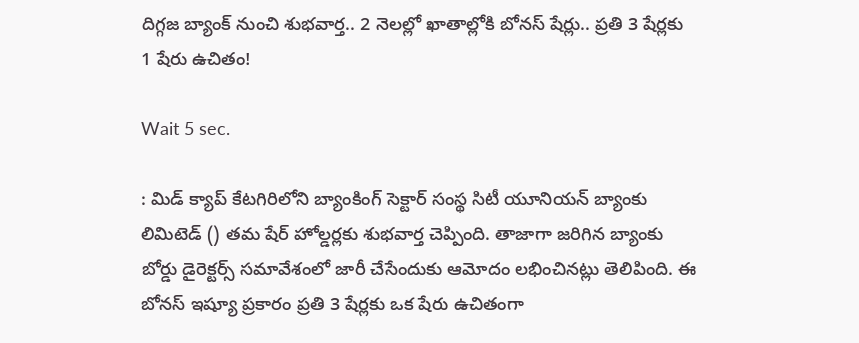దిగ్గజ బ్యాంక్ నుంచి శుభవార్త.. 2 నెలల్లో ఖాతాల్లోకి బోనస్ షేర్లు.. ప్రతి 3 షేర్లకు 1 షేరు ఉచితం!

Wait 5 sec.

: మిడ్ క్యాప్ కేటగిరిలోని బ్యాంకింగ్ సెక్టార్ సంస్థ సిటీ యూనియన్ బ్యాంకు లిమిటెడ్ () తమ షేర్ హోల్డర్లకు శుభవార్త చెప్పింది. తాజాగా జరిగిన బ్యాంకు బోర్డు డైరెక్టర్స్ సమావేశంలో జారీ చేసేందుకు ఆమోదం లభించినట్లు తెలిపింది. ఈ బోనస్ ఇష్యూ ప్రకారం ప్రతి 3 షేర్లకు ఒక షేరు ఉచితంగా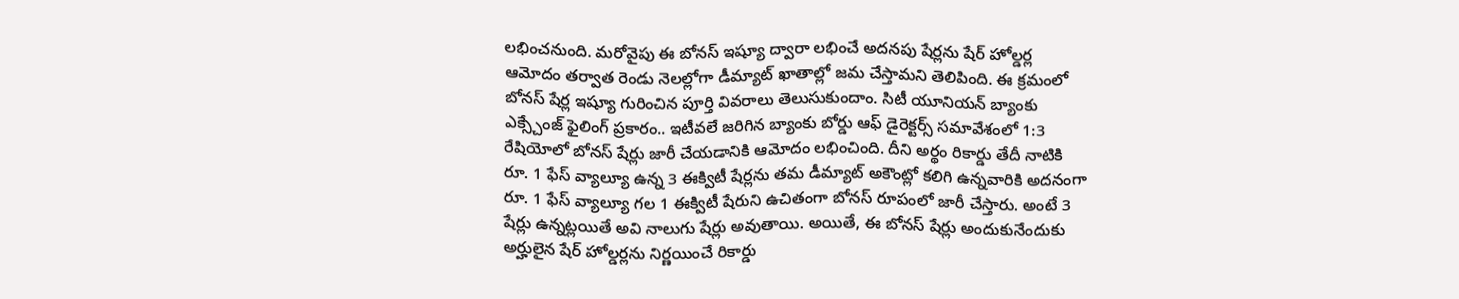లభించనుంది. మరోవైపు ఈ బోనస్ ఇష్యూ ద్వారా లభించే అదనపు షేర్లను షేర్ హోల్డర్ల ఆమోదం తర్వాత రెండు నెలల్లోగా డీమ్యాట్ ఖాతాల్లో జమ చేస్తామని తెలిపింది. ఈ క్రమంలో బోనస్ షేర్ల ఇష్యూ గురించిన పూర్తి వివరాలు తెలుసుకుందాం. సిటీ యూనియన్ బ్యాంకు ఎక్స్చేంజ్ ఫైలింగ్ ప్రకారం.. ఇటీవలే జరిగిన బ్యాంకు బోర్డు ఆఫ్ డైరెక్టర్స్ సమావేశంలో 1:3 రేషియోలో బోనస్ షేర్లు జారీ చేయడానికి ఆమోదం లభించింది. దీని అర్థం రికార్డు తేదీ నాటికి రూ. 1 ఫేస్ వ్యాల్యూ ఉన్న 3 ఈక్విటీ షేర్లను తమ డీమ్యాట్ అకౌంట్లో కలిగి ఉన్నవారికి అదనంగా రూ. 1 ఫేస్ వ్యాల్యూ గల 1 ఈక్విటీ షేరుని ఉచితంగా బోనస్ రూపంలో జారీ చేస్తారు. అంటే 3 షేర్లు ఉన్నట్లయితే అవి నాలుగు షేర్లు అవుతాయి. అయితే, ఈ బోనస్ షేర్లు అందుకునేందుకు అర్హులైన షేర్ హోల్డర్లను నిర్ణయించే రికార్డు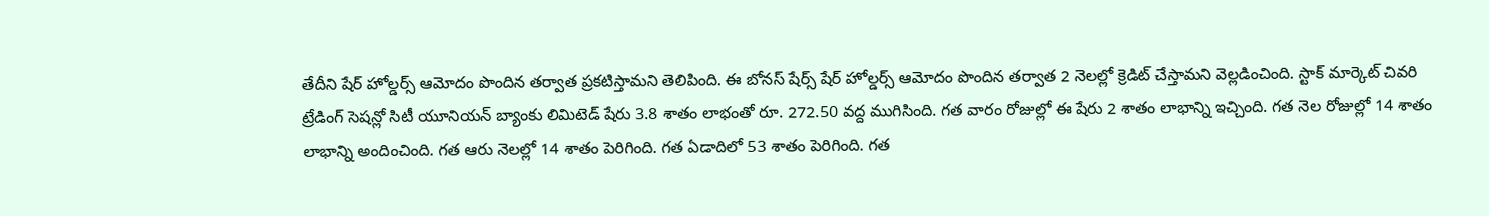తేదీని షేర్ హోల్డర్స్ ఆమోదం పొందిన తర్వాత ప్రకటిస్తామని తెలిపింది. ఈ బోనస్ షేర్స్ షేర్ హోల్డర్స్ ఆమోదం పొందిన తర్వాత 2 నెలల్లో క్రెడిట్ చేస్తామని వెల్లడించింది. స్టాక్ మార్కెట్ చివరి ట్రేడింగ్ సెషన్లో సిటీ యూనియన్ బ్యాంకు లిమిటెడ్ షేరు 3.8 శాతం లాభంతో రూ. 272.50 వద్ద ముగిసింది. గత వారం రోజుల్లో ఈ షేరు 2 శాతం లాభాన్ని ఇచ్చింది. గత నెల రోజుల్లో 14 శాతం లాభాన్ని అందించింది. గత ఆరు నెలల్లో 14 శాతం పెరిగింది. గత ఏడాదిలో 53 శాతం పెరిగింది. గత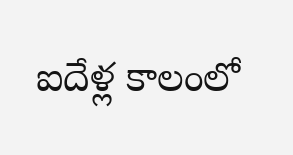ఐదేళ్ల కాలంలో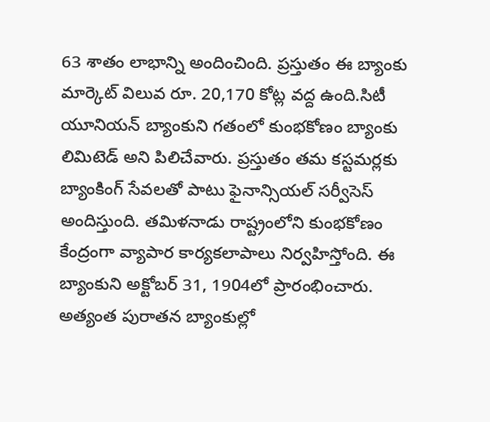63 శాతం లాభాన్ని అందించింది. ప్రస్తుతం ఈ బ్యాంకు మార్కెట్ విలువ రూ. 20,170 కోట్ల వద్ద ఉంది.సిటీ యూనియన్ బ్యాంకుని గతంలో కుంభకోణం బ్యాంకు లిమిటెడ్ అని పిలిచేవారు. ప్రస్తుతం తమ కస్టమర్లకు బ్యాంకింగ్ సేవలతో పాటు ఫైనాన్సియల్ సర్వీసెస్ అందిస్తుంది. తమిళనాడు రాష్ట్రంలోని కుంభకోణం కేంద్రంగా వ్యాపార కార్యకలాపాలు నిర్వహిస్తోంది. ఈ బ్యాంకుని అక్టోబర్ 31, 1904లో ప్రారంభించారు. అత్యంత పురాతన బ్యాంకుల్లో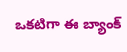ఒకటిగా ఈ బ్యాంక్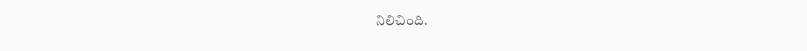నిలిచింది.